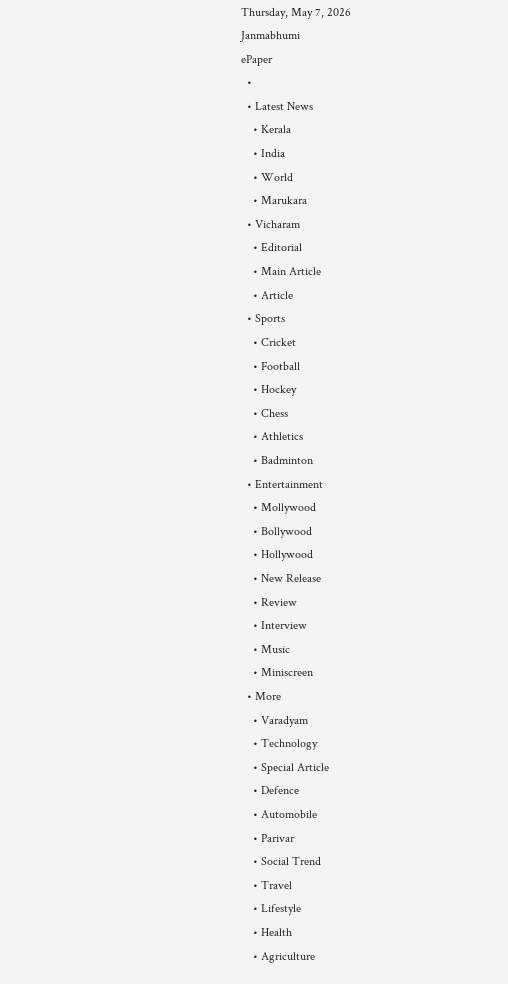Thursday, May 7, 2026
Janmabhumi
ePaper
  •
  • Latest News
    • Kerala
    • India
    • World
    • Marukara
  • Vicharam
    • Editorial
    • Main Article
    • Article
  • Sports
    • Cricket
    • Football
    • Hockey
    • Chess
    • Athletics
    • Badminton
  • Entertainment
    • Mollywood
    • Bollywood
    • Hollywood
    • New Release
    • Review
    • Interview
    • Music
    • Miniscreen
  • More
    • Varadyam
    • Technology
    • Special Article
    • Defence
    • Automobile
    • Parivar
    • Social Trend
    • Travel
    • Lifestyle
    • Health
    • Agriculture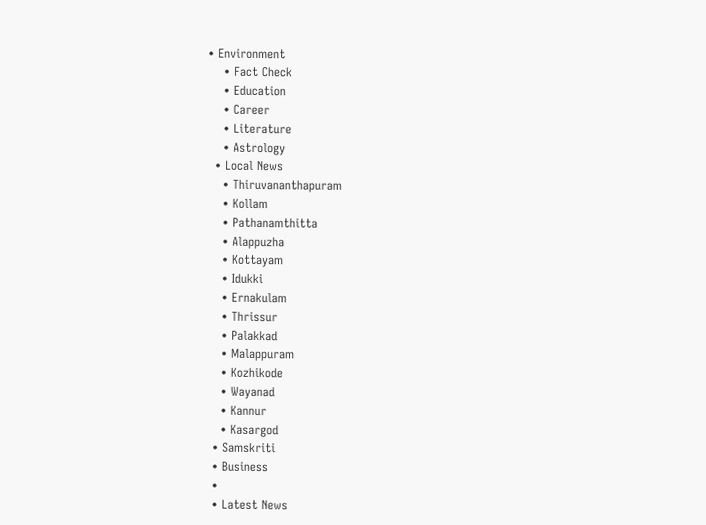• Environment
    • Fact Check
    • Education
    • Career
    • Literature
    • Astrology
  • Local News
    • Thiruvananthapuram
    • Kollam
    • Pathanamthitta
    • Alappuzha
    • Kottayam
    • Idukki
    • Ernakulam
    • Thrissur
    • Palakkad
    • Malappuram
    • Kozhikode
    • Wayanad
    • Kannur
    • Kasargod
  • Samskriti
  • Business
  •
  • Latest News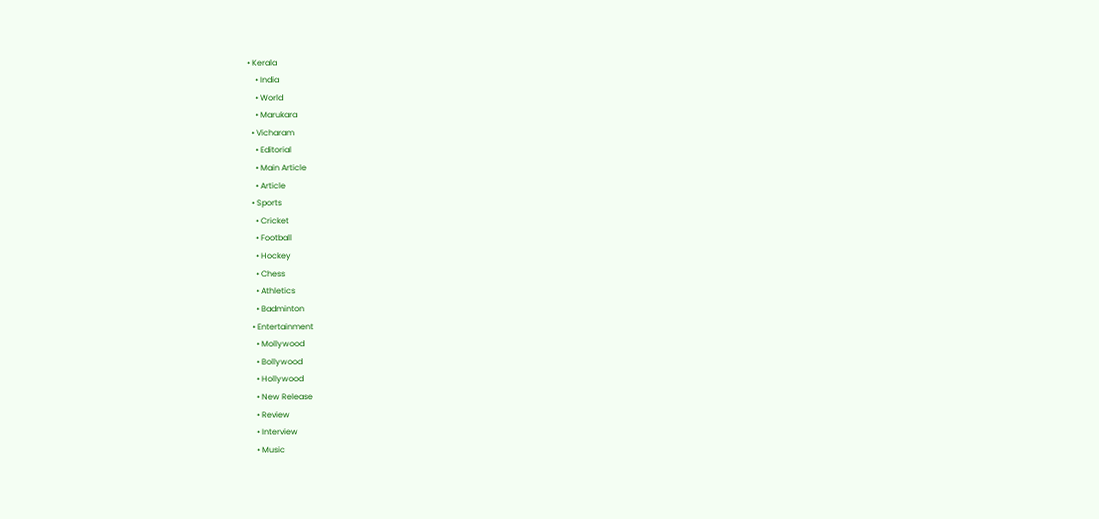• Kerala
    • India
    • World
    • Marukara
  • Vicharam
    • Editorial
    • Main Article
    • Article
  • Sports
    • Cricket
    • Football
    • Hockey
    • Chess
    • Athletics
    • Badminton
  • Entertainment
    • Mollywood
    • Bollywood
    • Hollywood
    • New Release
    • Review
    • Interview
    • Music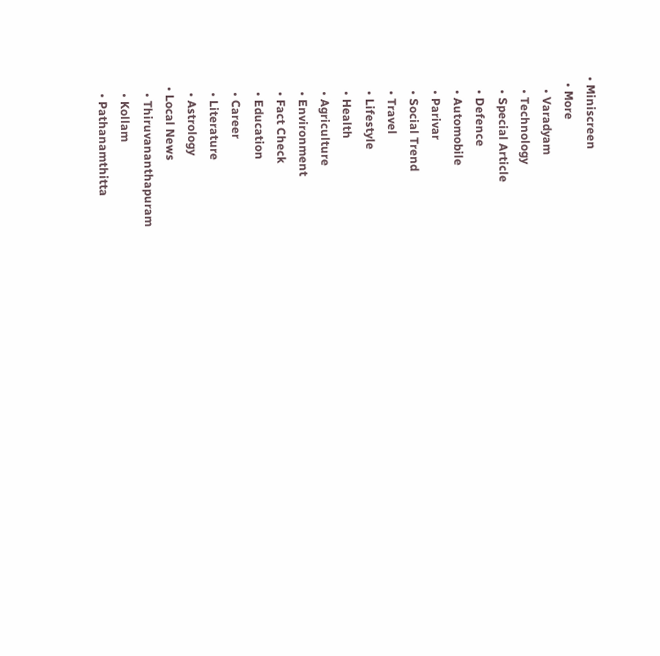• Miniscreen
  • More
    • Varadyam
    • Technology
    • Special Article
    • Defence
    • Automobile
    • Parivar
    • Social Trend
    • Travel
    • Lifestyle
    • Health
    • Agriculture
    • Environment
    • Fact Check
    • Education
    • Career
    • Literature
    • Astrology
  • Local News
    • Thiruvananthapuram
    • Kollam
    • Pathanamthitta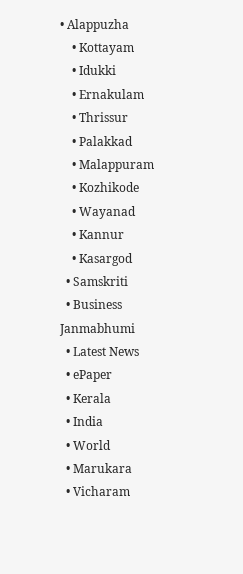• Alappuzha
    • Kottayam
    • Idukki
    • Ernakulam
    • Thrissur
    • Palakkad
    • Malappuram
    • Kozhikode
    • Wayanad
    • Kannur
    • Kasargod
  • Samskriti
  • Business
Janmabhumi
  • Latest News
  • ePaper
  • Kerala
  • India
  • World
  • Marukara
  • Vicharam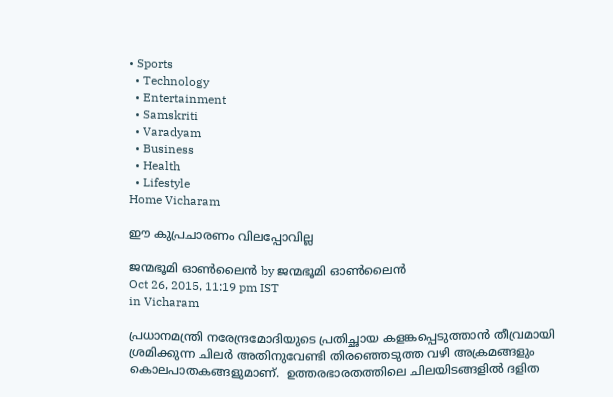• Sports
  • Technology
  • Entertainment
  • Samskriti
  • Varadyam
  • Business
  • Health
  • Lifestyle
Home Vicharam

ഈ കുപ്രചാരണം വിലപ്പോവില്ല

ജന്മഭൂമി ഓണ്‍ലൈന്‍ by ജന്മഭൂമി ഓണ്‍ലൈന്‍
Oct 26, 2015, 11:19 pm IST
in Vicharam

പ്രധാനമന്ത്രി നരേന്ദ്രമോദിയുടെ പ്രതിച്ഛായ കളങ്കപ്പെടുത്താന്‍ തീവ്രമായി ശ്രമിക്കുന്ന ചിലര്‍ അതിനുവേണ്ടി തിരഞ്ഞെടുത്ത വഴി അക്രമങ്ങളും കൊലപാതകങ്ങളുമാണ്.  ഉത്തരഭാരതത്തിലെ ചിലയിടങ്ങളില്‍ ദളിത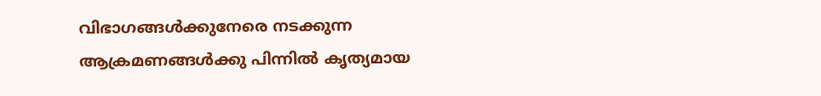വിഭാഗങ്ങള്‍ക്കുനേരെ നടക്കുന്ന ആക്രമണങ്ങള്‍ക്കു പിന്നില്‍ കൃത്യമായ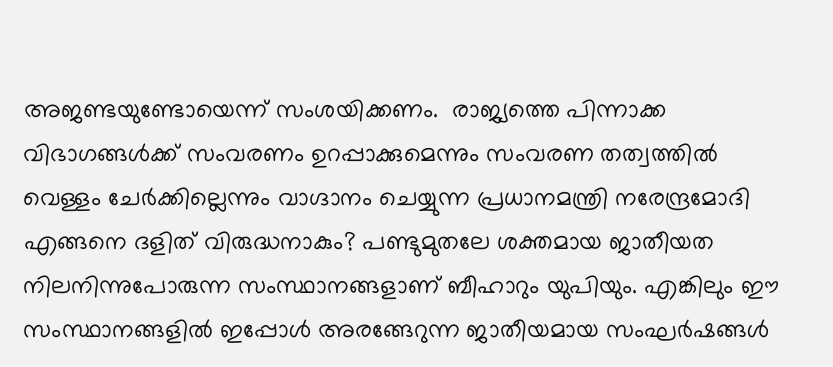അജണ്ടയുണ്ടോയെന്ന് സംശയിക്കണം.  രാജ്യത്തെ പിന്നാക്ക വിഭാഗങ്ങള്‍ക്ക് സംവരണം ഉറപ്പാക്കുമെന്നും സംവരണ തത്വത്തില്‍ വെള്ളം ചേര്‍ക്കില്ലെന്നും വാഗ്ദാനം ചെയ്യുന്ന പ്രധാനമന്ത്രി നരേന്ദ്രമോദി എങ്ങനെ ദളിത് വിരുദ്ധനാകും? പണ്ടുമുതലേ ശക്തമായ ജാതീയത നിലനിന്നുപോരുന്ന സംസ്ഥാനങ്ങളാണ് ബീഹാറും യുപിയും. എങ്കിലും ഈ സംസ്ഥാനങ്ങളില്‍ ഇപ്പോള്‍ അരങ്ങേറുന്ന ജാതീയമായ സംഘര്‍ഷങ്ങള്‍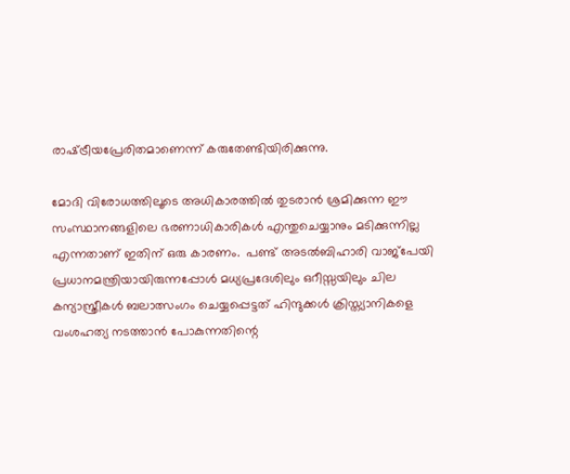രാഷ്‌ട്രീയപ്രേരിതമാണെന്ന് കരുതേണ്ടിയിരിക്കുന്നു.

മോദി വിരോധത്തിലൂടെ അധികാരത്തില്‍ തുടരാന്‍ ശ്രമിക്കുന്ന ഈ സംസ്ഥാനങ്ങളിലെ ഭരണാധികാരികള്‍ എന്തുചെയ്യാനും മടിക്കുന്നില്ല എന്നതാണ് ഇതിന് ഒരു കാരണം.  പണ്ട് അടല്‍ബിഹാരി വാജ്‌പേയി പ്രധാനമന്ത്രിയായിരുന്നപ്പോള്‍ മധ്യപ്രദേശിലും ഒറീസ്സയിലും ചില കന്യാസ്ത്രീകള്‍ ബലാത്സംഗം ചെയ്യപ്പെട്ടത് ഹിന്ദുക്കള്‍ ക്രിസ്ത്യാനികളെ വംശഹത്യ നടത്താന്‍ പോകുന്നതിന്റെ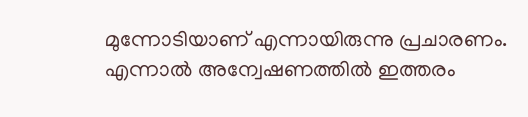മുന്നോടിയാണ് എന്നായിരുന്നു പ്രചാരണം. എന്നാല്‍ അന്വേഷണത്തില്‍ ഇത്തരം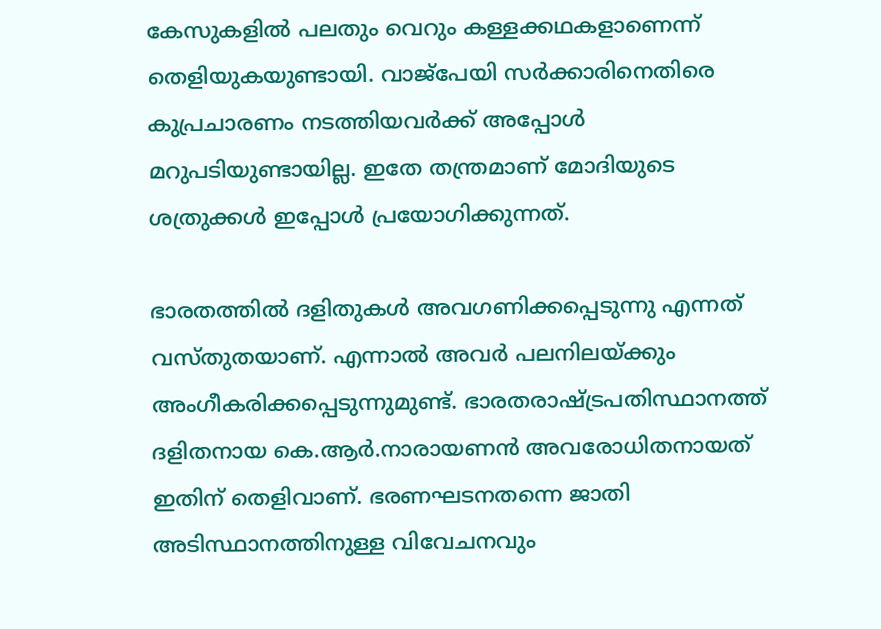കേസുകളില്‍ പലതും വെറും കള്ളക്കഥകളാണെന്ന് തെളിയുകയുണ്ടായി. വാജ്‌പേയി സര്‍ക്കാരിനെതിരെ കുപ്രചാരണം നടത്തിയവര്‍ക്ക് അപ്പോള്‍ മറുപടിയുണ്ടായില്ല. ഇതേ തന്ത്രമാണ് മോദിയുടെ ശത്രുക്കള്‍ ഇപ്പോള്‍ പ്രയോഗിക്കുന്നത്.

ഭാരതത്തില്‍ ദളിതുകള്‍ അവഗണിക്കപ്പെടുന്നു എന്നത് വസ്തുതയാണ്. എന്നാല്‍ അവര്‍ പലനിലയ്‌ക്കും അംഗീകരിക്കപ്പെടുന്നുമുണ്ട്. ഭാരതരാഷ്‌ട്രപതിസ്ഥാനത്ത് ദളിതനായ കെ.ആര്‍.നാരായണന്‍ അവരോധിതനായത് ഇതിന് തെളിവാണ്. ഭരണഘടനതന്നെ ജാതി അടിസ്ഥാനത്തിനുള്ള വിവേചനവും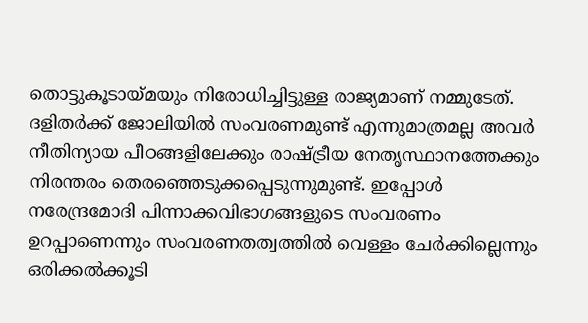തൊട്ടുകൂടായ്‌മയും നിരോധിച്ചിട്ടുള്ള രാജ്യമാണ് നമ്മുടേത്. ദളിതര്‍ക്ക് ജോലിയില്‍ സംവരണമുണ്ട് എന്നുമാത്രമല്ല അവര്‍ നീതിന്യായ പീഠങ്ങളിലേക്കും രാഷ്‌ട്രീയ നേതൃസ്ഥാനത്തേക്കും നിരന്തരം തെരഞ്ഞെടുക്കപ്പെടുന്നുമുണ്ട്. ഇപ്പോള്‍ നരേന്ദ്രമോദി പിന്നാക്കവിഭാഗങ്ങളുടെ സംവരണം ഉറപ്പാണെന്നും സംവരണതത്വത്തില്‍ വെള്ളം ചേര്‍ക്കില്ലെന്നും ഒരിക്കല്‍ക്കൂടി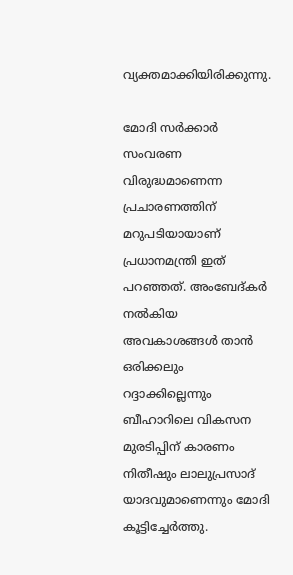വ്യക്തമാക്കിയിരിക്കുന്നു.

മോദി സര്‍ക്കാര്‍ സംവരണ വിരുദ്ധമാണെന്ന പ്രചാരണത്തിന് മറുപടിയായാണ് പ്രധാനമന്ത്രി ഇത് പറഞ്ഞത്. അംബേദ്കര്‍ നല്‍കിയ അവകാശങ്ങള്‍ താന്‍ ഒരിക്കലും റദ്ദാക്കില്ലെന്നും ബീഹാറിലെ വികസന മുരടിപ്പിന് കാരണം നിതീഷും ലാലുപ്രസാദ് യാദവുമാണെന്നും മോദി കൂട്ടിച്ചേര്‍ത്തു.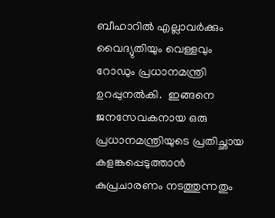ബീഹാറില്‍ എല്ലാവര്‍ക്കും വൈദ്യുതിയും വെള്ളവും റോഡും പ്രധാനമന്ത്രി ഉറപ്പുനല്‍കി.  ഇങ്ങനെ ജനസേവകനായ ഒരു പ്രധാനമന്ത്രിയുടെ പ്രതിച്ഛായ കളങ്കപ്പെടുത്താന്‍ കുപ്രചാരണം നടത്തുന്നതും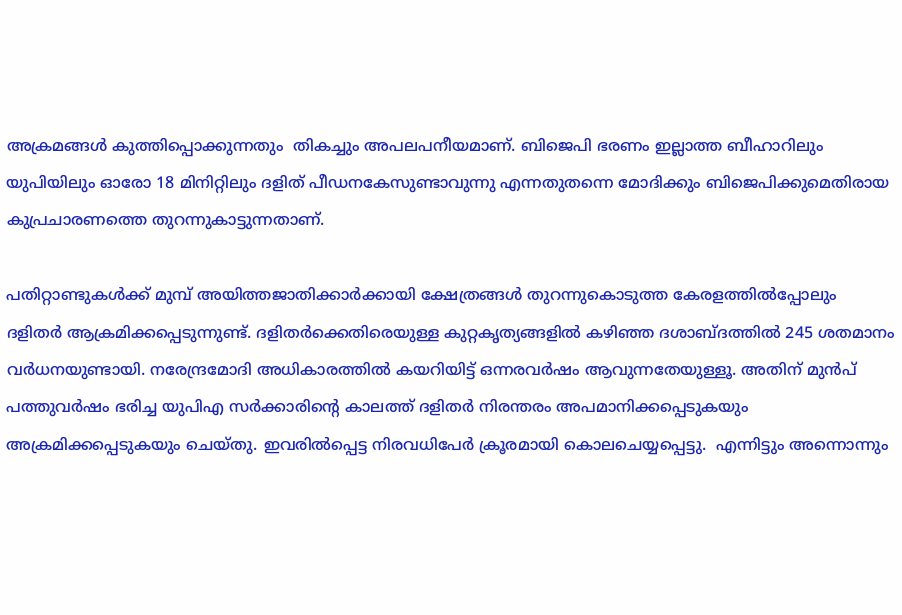അക്രമങ്ങള്‍ കുത്തിപ്പൊക്കുന്നതും  തികച്ചും അപലപനീയമാണ്. ബിജെപി ഭരണം ഇല്ലാത്ത ബീഹാറിലും യുപിയിലും ഓരോ 18 മിനിറ്റിലും ദളിത് പീഡനകേസുണ്ടാവുന്നു എന്നതുതന്നെ മോദിക്കും ബിജെപിക്കുമെതിരായ കുപ്രചാരണത്തെ തുറന്നുകാട്ടുന്നതാണ്.

പതിറ്റാണ്ടുകള്‍ക്ക് മുമ്പ് അയിത്തജാതിക്കാര്‍ക്കായി ക്ഷേത്രങ്ങള്‍ തുറന്നുകൊടുത്ത കേരളത്തില്‍പ്പോലും ദളിതര്‍ ആക്രമിക്കപ്പെടുന്നുണ്ട്. ദളിതര്‍ക്കെതിരെയുള്ള കുറ്റകൃത്യങ്ങളില്‍ കഴിഞ്ഞ ദശാബ്ദത്തില്‍ 245 ശതമാനം വര്‍ധനയുണ്ടായി. നരേന്ദ്രമോദി അധികാരത്തില്‍ കയറിയിട്ട് ഒന്നരവര്‍ഷം ആവുന്നതേയുള്ളൂ. അതിന് മുന്‍പ് പത്തുവര്‍ഷം ഭരിച്ച യുപിഎ സര്‍ക്കാരിന്റെ കാലത്ത് ദളിതര്‍ നിരന്തരം അപമാനിക്കപ്പെടുകയും അക്രമിക്കപ്പെടുകയും ചെയ്തു. ഇവരില്‍പ്പെട്ട നിരവധിപേര്‍ ക്രൂരമായി കൊലചെയ്യപ്പെട്ടു.  എന്നിട്ടും അന്നൊന്നും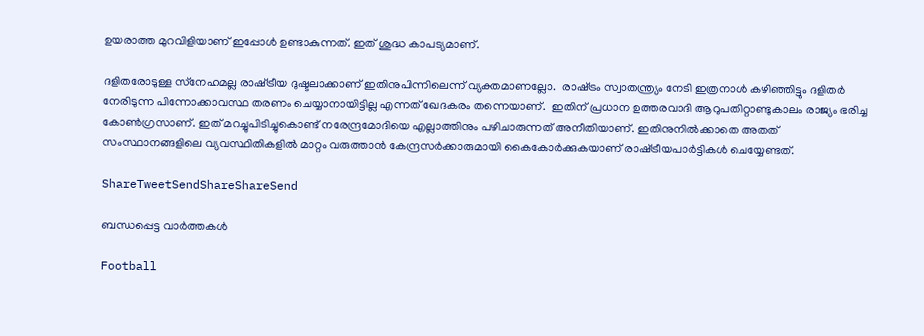ഉയരാത്ത മുറവിളിയാണ് ഇപ്പോള്‍ ഉണ്ടാകുന്നത്. ഇത് ശുദ്ധ കാപട്യമാണ്.

ദളിതരോടുള്ള സ്‌നേഹമല്ല രാഷ്‌ട്രീയ ദുഷ്ടലാക്കാണ് ഇതിനുപിന്നിലെന്ന് വ്യക്തമാണല്ലോ.  രാഷ്‌ട്രം സ്വാതന്ത്ര്യം നേടി ഇത്രനാള്‍ കഴിഞ്ഞിട്ടും ദളിതര്‍ നേരിടുന്ന പിന്നോക്കാവസ്ഥ തരണം ചെയ്യാനായിട്ടില്ല എന്നത് ഖേദകരം തന്നെയാണ്.  ഇതിന് പ്രധാന ഉത്തരവാദി ആറുപതിറ്റാണ്ടുകാലം രാജ്യം ഭരിച്ച കോണ്‍ഗ്രസാണ്. ഇത് മറച്ചുപിടിച്ചുകൊണ്ട് നരേന്ദ്രമോദിയെ എല്ലാത്തിനും പഴിചാരുന്നത് അനീതിയാണ്. ഇതിനുനില്‍ക്കാതെ അതത് സംസ്ഥാനങ്ങളിലെ വ്യവസ്ഥിതികളില്‍ മാറ്റം വരുത്താന്‍ കേന്ദ്രസര്‍ക്കാരുമായി കൈകോര്‍ക്കുകയാണ് രാഷ്‌ട്രീയപാര്‍ട്ടികള്‍ ചെയ്യേണ്ടത്.

ShareTweetSendShareShareSend

ബന്ധപ്പെട്ട വാര്‍ത്തകള്‍

Football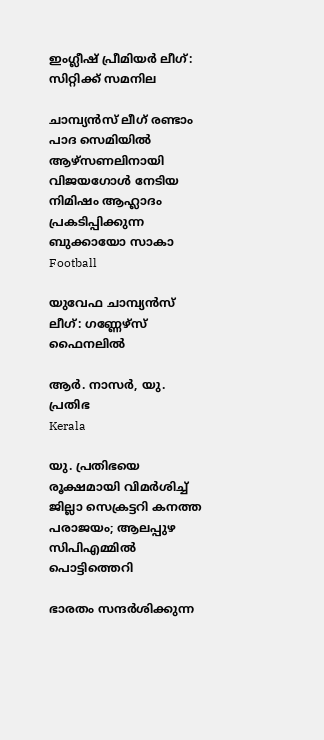ഇംഗ്ലീഷ് പ്രീമിയര്‍ ലീഗ്: സിറ്റിക്ക് സമനില

ചാമ്പ്യന്‍സ് ലീഗ് രണ്ടാം പാദ സെമിയില്‍ ആഴ്‌സണലിനായി വിജയഗോള്‍ നേടിയ നിമിഷം ആഹ്ലാദം പ്രകടിപ്പിക്കുന്ന ബുക്കായോ സാകാ
Football

യുവേഫ ചാമ്പ്യന്‍സ് ലീഗ്: ഗണ്ണേഴ്‌സ് ഫൈനലില്‍

ആര്‍. നാസര്‍, യു. പ്രതിഭ
Kerala

യു. പ്രതിഭയെ രൂക്ഷമായി വിമര്‍ശിച്ച് ജില്ലാ സെക്രട്ടറി കനത്ത പരാജയം; ആലപ്പുഴ സിപിഎമ്മില്‍ പൊട്ടിത്തെറി

ഭാരതം സന്ദര്‍ശിക്കുന്ന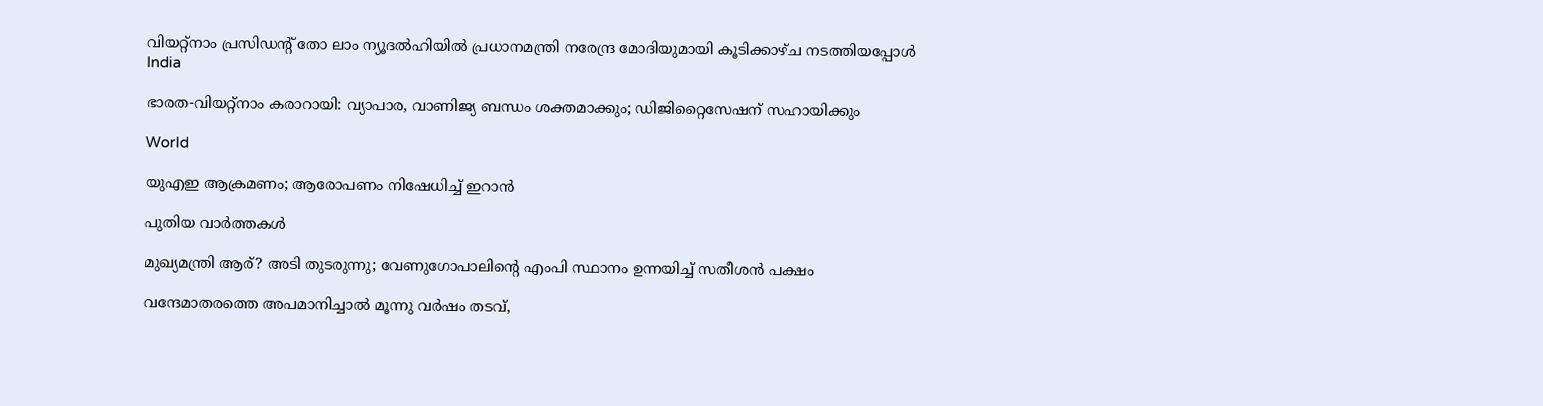വിയറ്റ്‌നാം പ്രസിഡന്റ് തോ ലാം ന്യൂദല്‍ഹിയില്‍ പ്രധാനമന്ത്രി നരേന്ദ്ര മോദിയുമായി കൂടിക്കാഴ്ച നടത്തിയപ്പോള്‍
India

ഭാരത-വിയറ്റ്‌നാം കരാറായി: വ്യാപാര, വാണിജ്യ ബന്ധം ശക്തമാക്കും; ഡിജിറ്റൈസേഷന് സഹായിക്കും

World

യുഎഇ ആക്രമണം; ആരോപണം നിഷേധിച്ച് ഇറാന്‍

പുതിയ വാര്‍ത്തകള്‍

മുഖ്യമന്ത്രി ആര്? അടി തുടരുന്നു; വേണുഗോപാലിന്റെ എംപി സ്ഥാനം ഉന്നയിച്ച് സതീശന്‍ പക്ഷം

വന്ദേമാതരത്തെ അപമാനിച്ചാല്‍ മൂന്നു വര്‍ഷം തടവ്,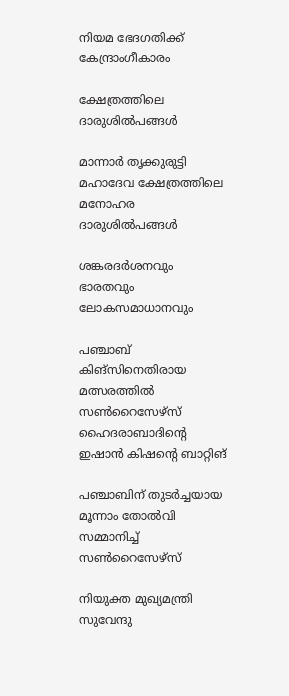നിയമ ഭേദഗതിക്ക് കേന്ദ്രാംഗീകാരം

ക്ഷേത്രത്തിലെ ദാരുശില്‍പങ്ങള്‍

മാന്നാര്‍ തൃക്കുരുട്ടി മഹാദേവ ക്ഷേത്രത്തിലെ മനോഹര ദാരുശില്‍പങ്ങള്‍

ശങ്കരദര്‍ശനവും ഭാരതവും ലോകസമാധാനവും

പഞ്ചാബ് കിങ്‌സിനെതിരായ മത്സരത്തില്‍ സണ്‍റൈസേഴ്‌സ് ഹൈദരാബാദിന്റെ ഇഷാന്‍ കിഷന്റെ ബാറ്റിങ്‌

പഞ്ചാബിന് തുടര്‍ച്ചയായ മൂന്നാം തോൽവി സമ്മാനിച്ച് സൺറൈസേഴ്സ്

നിയുക്ത മുഖ്യമന്ത്രി സുവേന്ദു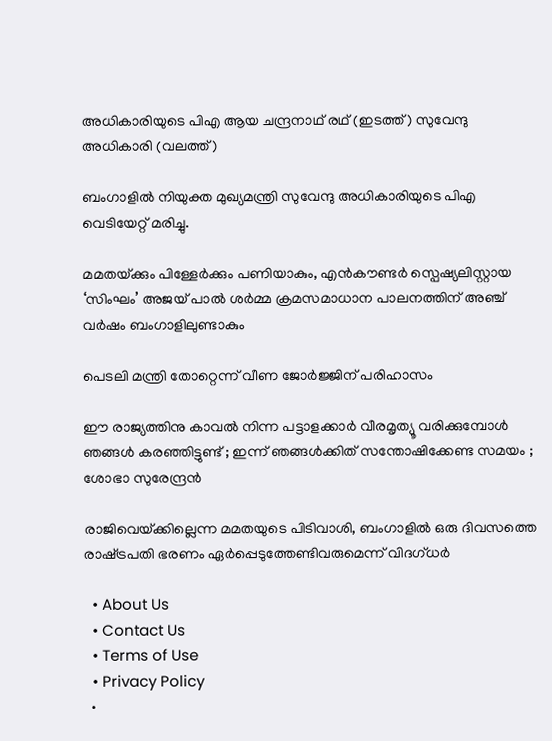അധികാരിയുടെ പിഎ ആയ ചന്ദ്രനാഥ് രഥ് (ഇടത്ത്) സുവേന്ദു അധികാരി (വലത്ത്)

ബംഗാളിൽ നിയുക്ത മുഖ്യമന്ത്രി സുവേന്ദു അധികാരിയുടെ പിഎ വെടിയേറ്റ് മരിച്ചു.

മമതയ്‌ക്കും പിള്ളേര്‍ക്കും പണിയാകും, എന്‍കൗണ്ടര്‍ സ്പെഷ്യലിസ്റ്റായ ‘സിംഘം’ അജയ് പാല്‍ ശര്‍മ്മ ക്രമസമാധാന പാലനത്തിന് അഞ്ച് വര്‍ഷം ബംഗാളിലുണ്ടാകും

പെടലി മന്ത്രി തോറ്റെന്ന് വീണ ജോര്‍ജ്ജിന് പരിഹാസം

ഈ രാജ്യത്തിനു കാവൽ നിന്ന പട്ടാളക്കാർ വീരമൃത്യൂ വരിക്കുമ്പോൾ ഞങ്ങൾ കരഞ്ഞിട്ടുണ്ട് ; ഇന്ന് ഞങ്ങൾക്കിത് സന്തോഷിക്കേണ്ട സമയം ; ശോഭാ സുരേന്ദ്രൻ

രാജിവെയ്‌ക്കില്ലെന്ന മമതയുടെ പിടിവാശി, ബംഗാളില്‍ ഒരു ദിവസത്തെ രാഷ്‌ട്രപതി ഭരണം ഏര്‍പ്പെടുത്തേണ്ടിവരുമെന്ന് വിദഗ്ധര്‍

  • About Us
  • Contact Us
  • Terms of Use
  • Privacy Policy
  •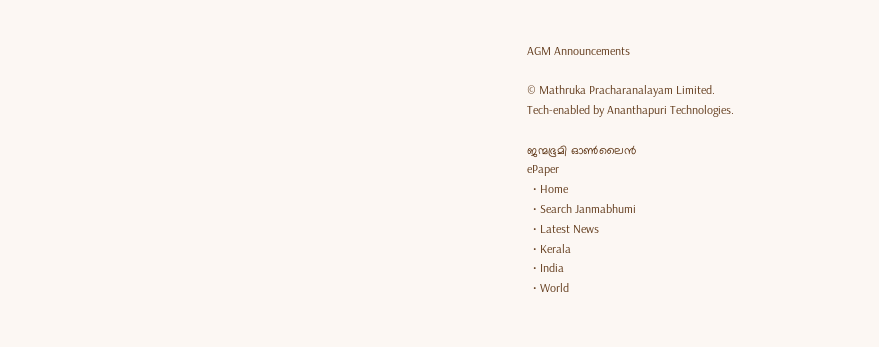AGM Announcements

© Mathruka Pracharanalayam Limited.
Tech-enabled by Ananthapuri Technologies.

ജന്മഭൂമി ഓണ്‍ലൈന്‍
ePaper
  • Home
  • Search Janmabhumi
  • Latest News
  • Kerala
  • India
  • World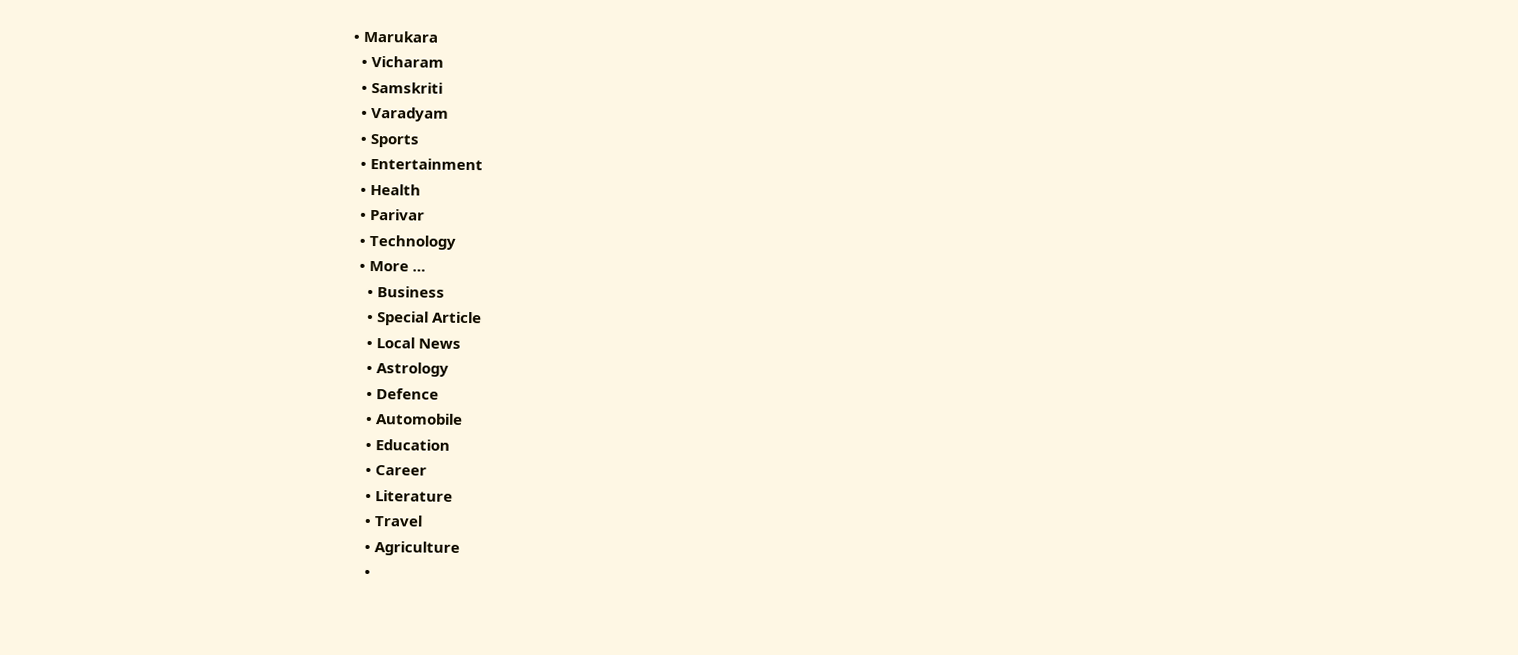• Marukara
  • Vicharam
  • Samskriti
  • Varadyam
  • Sports
  • Entertainment
  • Health
  • Parivar
  • Technology
  • More …
    • Business
    • Special Article
    • Local News
    • Astrology
    • Defence
    • Automobile
    • Education
    • Career
    • Literature
    • Travel
    • Agriculture
    •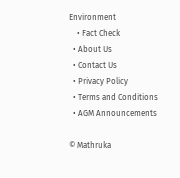Environment
    • Fact Check
  • About Us
  • Contact Us
  • Privacy Policy
  • Terms and Conditions
  • AGM Announcements

© Mathruka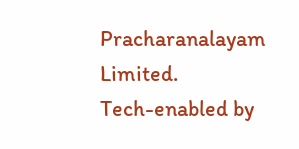Pracharanalayam Limited.
Tech-enabled by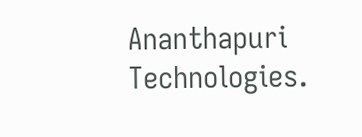Ananthapuri Technologies.